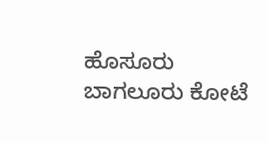ಹೊಸೂರು ಬಾಗಲೂರು ಕೋಟೆ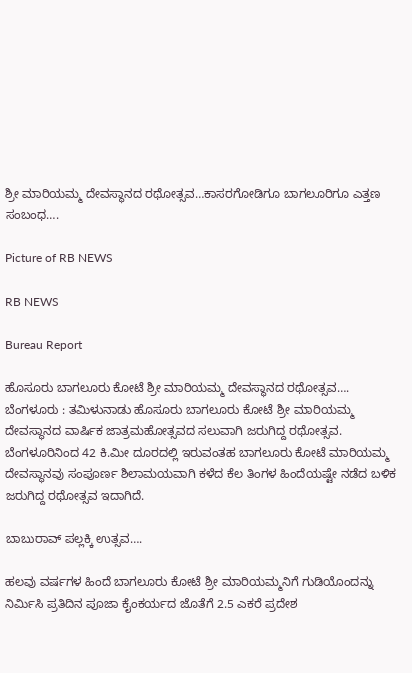ಶ್ರೀ ಮಾರಿಯಮ್ಮ ದೇವಸ್ಥಾನದ ರಥೋತ್ಸವ…ಕಾಸರಗೋಡಿಗೂ ಬಾಗಲೂರಿಗೂ ಎತ್ತಣ ಸಂಬಂಧ….

Picture of RB NEWS

RB NEWS

Bureau Report

ಹೊಸೂರು ಬಾಗಲೂರು ಕೋಟೆ ಶ್ರೀ ಮಾರಿಯಮ್ಮ ದೇವಸ್ಥಾನದ ರಥೋತ್ಸವ….
ಬೆಂಗಳೂರು : ತಮಿಳುನಾಡು ಹೊಸೂರು ಬಾಗಲೂರು ಕೋಟೆ ಶ್ರೀ ಮಾರಿಯಮ್ಮ ದೇವಸ್ಥಾನದ ವಾರ್ಷಿಕ ಜಾತ್ರಮಹೋತ್ಸವದ ಸಲುವಾಗಿ ಜರುಗಿದ್ದ ರಥೋತ್ಸವ.
ಬೆಂಗಳೂರಿನಿಂದ 42 ಕಿ.ಮೀ ದೂರದಲ್ಲಿ ಇರುವಂತಹ ಬಾಗಲೂರು ಕೋಟೆ ಮಾರಿಯಮ್ಮ ದೇವಸ್ಥಾನವು ಸಂಪೂರ್ಣ ಶಿಲಾಮಯವಾಗಿ ಕಳೆದ ಕೆಲ ತಿಂಗಳ ಹಿಂದೆಯಷ್ಟೇ ನಡೆದ ಬಳಿಕ ಜರುಗಿದ್ದ ರಥೋತ್ಸವ ಇದಾಗಿದೆ.

ಬಾಬುರಾವ್ ಪಲ್ಲಕ್ಕಿ ಉತ್ಸವ….

ಹಲವು ವರ್ಷಗಳ ಹಿಂದೆ ಬಾಗಲೂರು ಕೋಟೆ ಶ್ರೀ ಮಾರಿಯಮ್ಮನಿಗೆ ಗುಡಿಯೊಂದನ್ನು ನಿರ್ಮಿಸಿ ಪ್ರತಿದಿನ ಪೂಜಾ ಕೈಂಕರ್ಯದ ಜೊತೆಗೆ 2.5 ಎಕರೆ ಪ್ರದೇಶ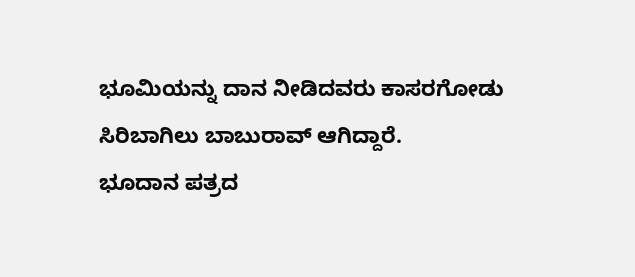ಭೂಮಿಯನ್ನು ದಾನ ನೀಡಿದವರು ಕಾಸರಗೋಡು ಸಿರಿಬಾಗಿಲು ಬಾಬುರಾವ್ ಆಗಿದ್ದಾರೆ.
ಭೂದಾನ ಪತ್ರದ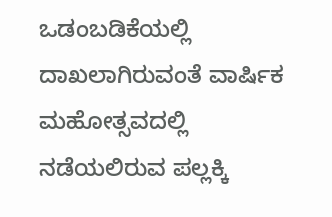ಒಡಂಬಡಿಕೆಯಲ್ಲಿ ದಾಖಲಾಗಿರುವಂತೆ ವಾರ್ಷಿಕ ಮಹೋತ್ಸವದಲ್ಲಿ ನಡೆಯಲಿರುವ ಪಲ್ಲಕ್ಕಿ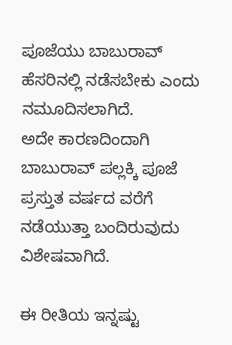ಪೂಜೆಯು ಬಾಬುರಾವ್ ಹೆಸರಿನಲ್ಲಿ ನಡೆಸಬೇಕು ಎಂದು ನಮೂದಿಸಲಾಗಿದೆ.
ಅದೇ ಕಾರಣದಿಂದಾಗಿ ಬಾಬುರಾವ್ ಪಲ್ಲಕ್ಕಿ ಪೂಜೆ ಪ್ರಸ್ತುತ ವರ್ಷದ ವರೆಗೆ ನಡೆಯುತ್ತಾ ಬಂದಿರುವುದು ವಿಶೇಷವಾಗಿದೆ.

ಈ ರೀತಿಯ ಇನ್ನಷ್ಟು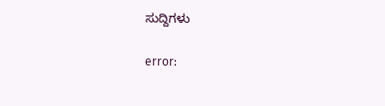ಸುದ್ದಿಗಳು

error: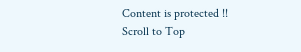Content is protected !!
Scroll to Top